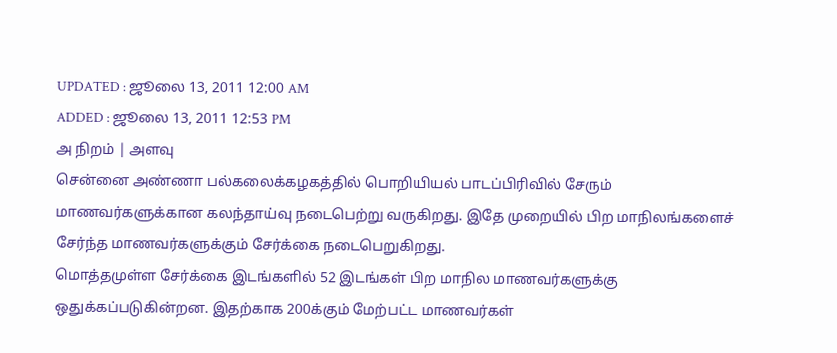UPDATED : ஜூலை 13, 2011 12:00 AM
ADDED : ஜூலை 13, 2011 12:53 PM
அ நிறம் | அளவு
சென்னை அண்ணா பல்கலைக்கழகத்தில் பொறியியல் பாடப்பிரிவில் சேரும் மாணவர்களுக்கான கலந்தாய்வு நடைபெற்று வருகிறது. இதே முறையில் பிற மாநிலங்களைச் சேர்ந்த மாணவர்களுக்கும் சேர்க்கை நடைபெறுகிறது.
மொத்தமுள்ள சேர்க்கை இடங்களில் 52 இடங்கள் பிற மாநில மாணவர்களுக்கு ஒதுக்கப்படுகின்றன. இதற்காக 200க்கும் மேற்பட்ட மாணவர்கள்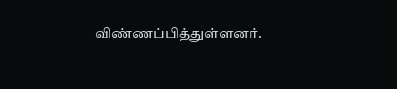விண்ணப்பித்துள்ளனர்.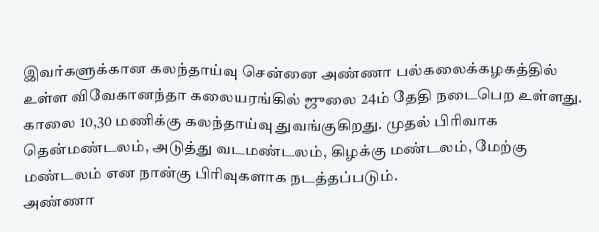இவர்களுக்கான கலந்தாய்வு சென்னை அண்ணா பல்கலைக்கழகத்தில் உள்ள விவேகானந்தா கலையரங்கில் ஜுலை 24ம் தேதி நடைபெற உள்ளது.
காலை 10,30 மணிக்கு கலந்தாய்வு துவங்குகிறது. முதல் பிரிவாக தென்மண்டலம், அடுத்து வடமண்டலம், கிழக்கு மண்டலம், மேற்கு மண்டலம் என நான்கு பிரிவுகளாக நடத்தப்படும்.
அண்ணா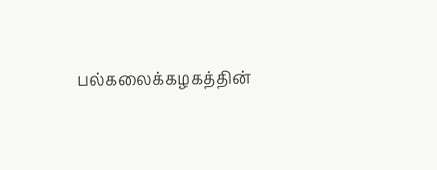பல்கலைக்கழகத்தின்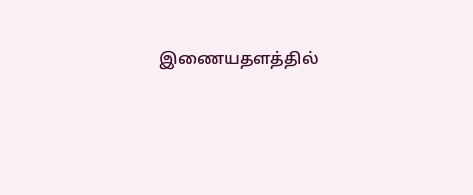இணையதளத்தில்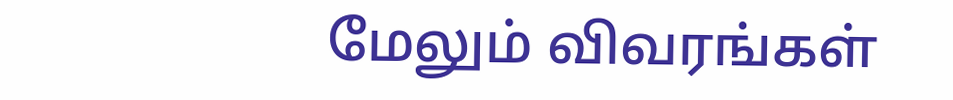மேலும் விவரங்கள்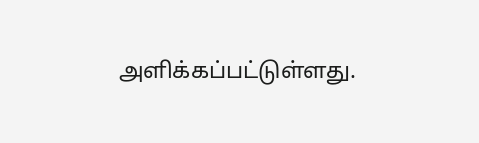அளிக்கப்பட்டுள்ளது.